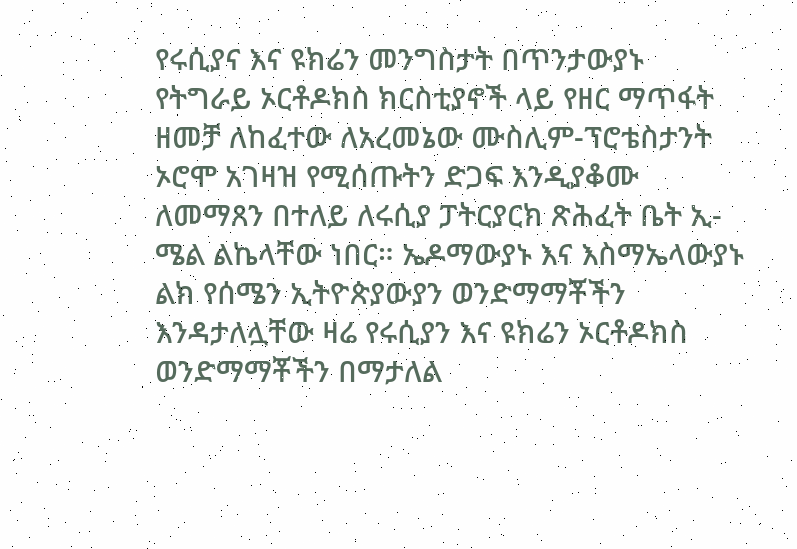የሩሲያና እና ዩክሬን መንግስታት በጥንታውያኑ የትግራይ ኦርቶዶክስ ክርስቲያኖች ላይ የዘር ማጥፋት ዘመቻ ለከፈተው ለአረመኔው ሙስሊም-ፕሮቴስታንት ኦሮሞ አገዛዝ የሚሰጡትን ድጋፍ እንዲያቆሙ ለመማጸን በተለይ ለሩሲያ ፓትርያርክ ጽሕፈት ቤት ኢ-ሜል ልኬላቸው ነበር። ኤዶማውያኑ እና እስማኤላውያኑ ልክ የሰሜን ኢትዮጵያውያን ወንድማማቾችን እንዳታለሏቸው ዛሬ የሩሲያን እና ዩክሬን ኦርቶዶክስ ወንድማማቾችን በማታለል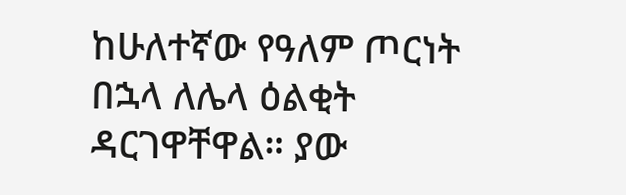ከሁለተኛው የዓለም ጦርነት በኋላ ለሌላ ዕልቂት ዳርገዋቸዋል። ያው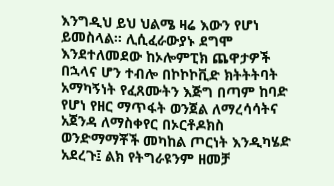እንግዲህ ይህ ህልሜ ዛሬ እውን የሆነ ይመስላል። ሊሲፈራውያኑ ደግሞ እንደተለመደው ከኦሎምፒክ ጨዋታዎች በኋላና ሆን ተብሎ በኮኮኮቪድ ክትትትባት አማካኝነት የፈጸሙትን እጅግ በጣም ከባድ የሆነ የዘር ማጥፋት ወንጀል ለማረሳሳትና አጀንዳ ለማስቀየር በኦርቶዶክስ ወንድማማቾች መካከል ጦርነት እንዲካሄድ አደረጉ፤ ልክ የትግራዩንም ዘመቻ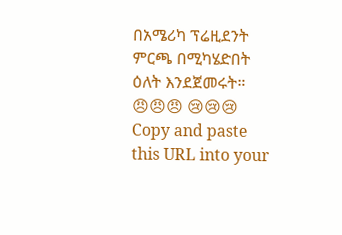በአሜሪካ ፕሬዚደንት ምርጫ በሚካሄድበት ዕለት እንደጀመሩት። 😠😠😠 😢😢😢
Copy and paste this URL into your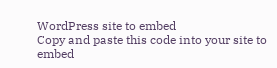WordPress site to embed
Copy and paste this code into your site to embed